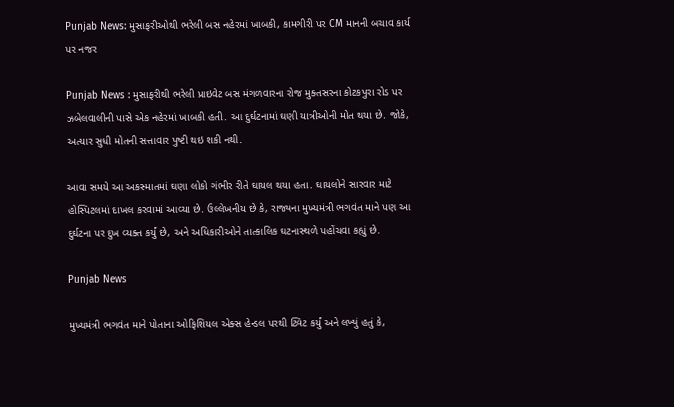Punjab News: મુસાફરીઓથી ભરેલી બસ નહેરમાં ખાબકી, કામગીરી પર CM માનની બચાવ કાર્ય પર નજર

Punjab News : મુસાફરીથી ભરેલી પ્રાઇવેટ બસ મંગળવારના રોજ મુક્તસરના કોટકપુરા રોડ પર ઝબેલવાલીની પાસે એક નહેરમાં ખાબકી હતી. આ દુર્ઘટનામાં ઘણી યાત્રીઓની મોત થયા છે. જોકે, અત્યાર સુધી મોતની સત્તાવાર પુષ્ટી થઇ શકી નથી.

આવા સમયે આ અકસ્માતમાં ઘણા લોકો ગંભીર રીતે ઘાયલ થયા હતા. ઘાયલોને સારવાર માટે હોસ્પિટલમાં દાખલ કરવામાં આવ્યા છે. ઉલ્લેખનીય છે કે, રાજ્યના મુખ્યમંત્રી ભગવંત માને પણ આ દુર્ઘટના પર દુખ વ્યક્ત કર્યું છે, અને અધિકારીઓને તાત્કાલિક ઘટનાસ્થળે પહોંચવા કહ્યું છે.

Punjab News

મુખ્યમંત્રી ભગવંત માને પોતાના ઓફિશિયલ એક્સ હેન્ડલ પરથી ટ્વિટ કર્યું અને લખ્યું હતું કે,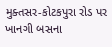મુક્તસર-કોટકપુરા રોડ પર ખાનગી બસના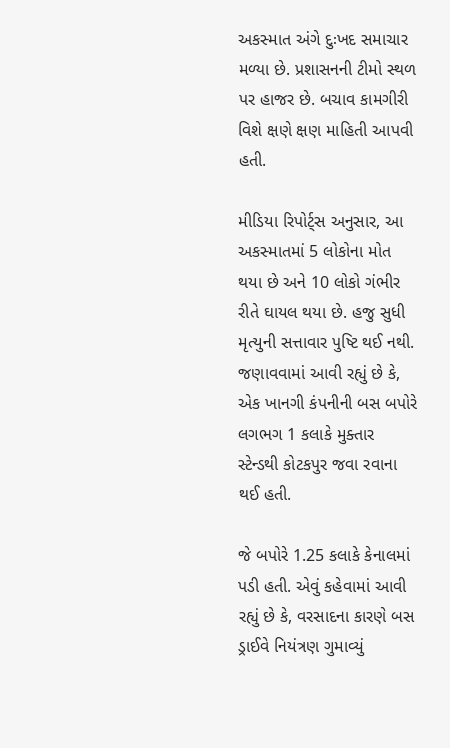અકસ્માત અંગે દુઃખદ સમાચાર મળ્યા છે. પ્રશાસનની ટીમો સ્થળ પર હાજર છે. બચાવ કામગીરી વિશે ક્ષણે ક્ષણ માહિતી આપવી હતી.

મીડિયા રિપોર્ટ્સ અનુસાર, આ અકસ્માતમાં 5 લોકોના મોત થયા છે અને 10 લોકો ગંભીર રીતે ઘાયલ થયા છે. હજુ સુધી મૃત્યુની સત્તાવાર પુષ્ટિ થઈ નથી. જણાવવામાં આવી રહ્યું છે કે, એક ખાનગી કંપનીની બસ બપોરે લગભગ 1 કલાકે મુક્તાર સ્ટેન્ડથી કોટકપુર જવા રવાના થઈ હતી.

જે બપોરે 1.25 કલાકે કેનાલમાં પડી હતી. એવું કહેવામાં આવી રહ્યું છે કે, વરસાદના કારણે બસ ડ્રાઈવે નિયંત્રણ ગુમાવ્યું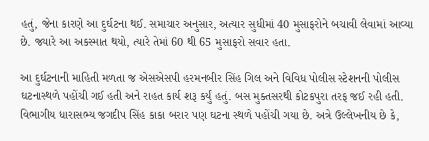હતું, જેના કારણે આ દુર્ઘટના થઈ. સમાચાર અનુસાર, અત્યાર સુધીમાં 40 મુસાફરોને બચાવી લેવામાં આવ્યા છે. જ્યારે આ અકસ્માત થયો, ત્યારે તેમાં 60 થી 65 મુસાફરો સવાર હતા.

આ દુર્ઘટનાની માહિતી મળતા જ એસએસપી હરમનબીર સિંહ ગિલ અને વિવિધ પોલીસ સ્ટેશનની પોલીસ ઘટનાસ્થળે પહોંચી ગઈ હતી અને રાહત કાર્ય શરૂ કર્યું હતું. બસ મુક્તસરથી કોટકપુરા તરફ જઈ રહી હતી. વિભાગીય ધારાસભ્ય જગદીપ સિંહ કાકા બરાર પણ ઘટના સ્થળે પહોંચી ગયા છે. અત્રે ઉલ્લેખનીય છે કે,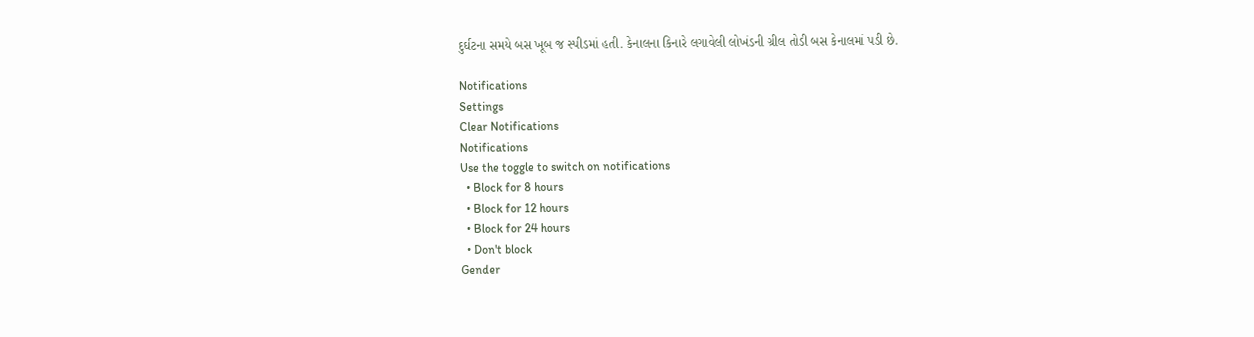દુર્ઘટના સમયે બસ ખૂબ જ સ્પીડમાં હતી. કેનાલના કિનારે લગાવેલી લોખંડની ગ્રીલ તોડી બસ કેનાલમાં પડી છે.

Notifications
Settings
Clear Notifications
Notifications
Use the toggle to switch on notifications
  • Block for 8 hours
  • Block for 12 hours
  • Block for 24 hours
  • Don't block
Gender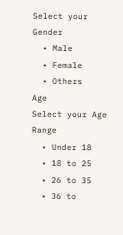Select your Gender
  • Male
  • Female
  • Others
Age
Select your Age Range
  • Under 18
  • 18 to 25
  • 26 to 35
  • 36 to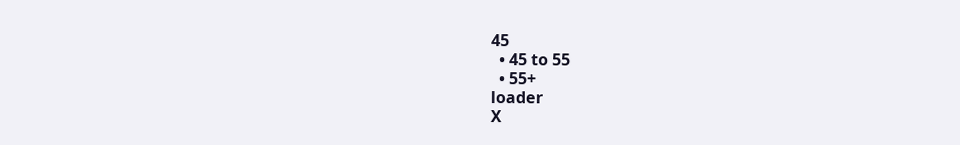45
  • 45 to 55
  • 55+
loader
X